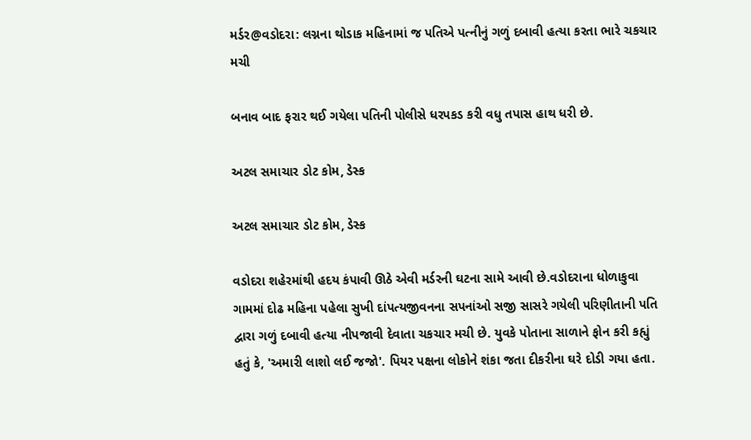મર્ડર@વડોદરા: લગ્નના થોડાક મહિનામાં જ પતિએ પત્નીનું ગળું દબાવી હત્યા કરતા ભારે ચકચાર મચી

બનાવ બાદ ફરાર થઈ ગયેલા પતિની પોલીસે ધરપકડ કરી વધુ તપાસ હાથ ધરી છે.

અટલ સમાચાર ડોટ કોમ, ડેસ્ક

અટલ સમાચાર ડોટ કોમ, ડેસ્ક

વડોદરા શહેરમાંથી હદય કંપાવી ઊઠે એવી મર્ડરની ઘટના સામે આવી છે.વડોદરાના ધોળાકુવા ગામમાં દોઢ મહિના પહેલા સુખી દાંપત્યજીવનના સપનાંઓ સજી સાસરે ગયેલી પરિણીતાની પતિ દ્વારા ગળું દબાવી હત્યા નીપજાવી દેવાતા ચકચાર મચી છે. યુવકે પોતાના સાળાને ફોન કરી કહ્યું હતું કે, 'અમારી લાશો લઈ જજો'. પિયર પક્ષના લોકોને શંકા જતા દીકરીના ઘરે દોડી ગયા હતા.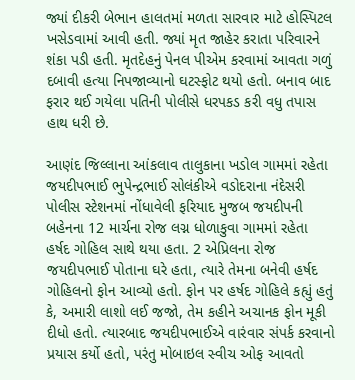જ્યાં દીકરી બેભાન હાલતમાં મળતા સારવાર માટે હોસ્પિટલ ખસેડવામાં આવી હતી. જ્યાં મૃત જાહેર કરાતા પરિવારને શંકા પડી હતી. મૃતદેહનું પેનલ પીએમ કરવામાં આવતા ગળું દબાવી હત્યા નિપજાવ્યાનો ઘટસ્ફોટ થયો હતો. બનાવ બાદ ફરાર થઈ ગયેલા પતિની પોલીસે ધરપકડ કરી વધુ તપાસ હાથ ધરી છે.

આણંદ જિલ્લાના આંકલાવ તાલુકાના ખડોલ ગામમાં રહેતા જયદીપભાઈ ભુપેન્દ્રભાઈ સોલંકીએ વડોદરાના નંદેસરી પોલીસ સ્ટેશનમાં નોંધાવેલી ફરિયાદ મુજબ જયદીપની બહેનના 12 માર્ચના રોજ લગ્ન ધોળાકુવા ગામમાં રહેતા હર્ષદ ગોહિલ સાથે થયા હતા. 2 એપ્રિલના રોજ જયદીપભાઈ પોતાના ઘરે હતા, ત્યારે તેમના બનેવી હર્ષદ ગોહિલનો ફોન આવ્યો હતો. ફોન પર હર્ષદ ગોહિલે કહ્યું હતું કે, અમારી લાશો લઈ જજો, તેમ કહીને અચાનક ફોન મૂકી દીધો હતો. ત્યારબાદ જયદીપભાઈએ વારંવાર સંપર્ક કરવાનો પ્રયાસ કર્યો હતો, પરંતુ મોબાઇલ સ્વીચ ઓફ આવતો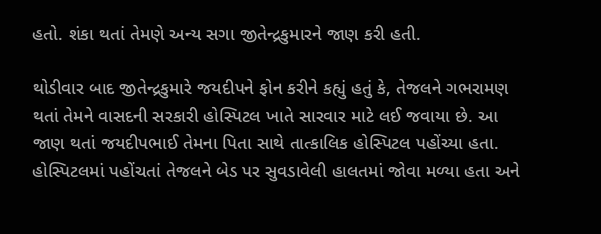હતો. શંકા થતાં તેમણે અન્ય સગા જીતેન્દ્રકુમારને જાણ કરી હતી.

થોડીવાર બાદ જીતેન્દ્રકુમારે જયદીપને ફોન કરીને કહ્યું હતું કે, તેજલને ગભરામણ થતાં તેમને વાસદની સરકારી હોસ્પિટલ ખાતે સારવાર માટે લઈ જવાયા છે. આ જાણ થતાં જયદીપભાઈ તેમના પિતા સાથે તાત્કાલિક હોસ્પિટલ પહોંચ્યા હતા. હોસ્પિટલમાં પહોંચતાં તેજલને બેડ પર સુવડાવેલી હાલતમાં જોવા મળ્યા હતા અને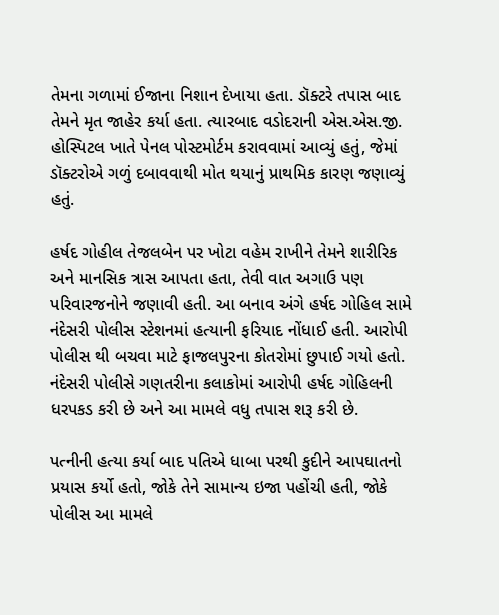તેમના ગળામાં ઈજાના નિશાન દેખાયા હતા. ડૉક્ટરે તપાસ બાદ તેમને મૃત જાહેર કર્યા હતા. ત્યારબાદ વડોદરાની એસ.એસ.જી. હોસ્પિટલ ખાતે પેનલ પોસ્ટમોર્ટમ કરાવવામાં આવ્યું હતું, જેમાં ડૉક્ટરોએ ગળું દબાવવાથી મોત થયાનું પ્રાથમિક કારણ જણાવ્યું હતું.

હર્ષદ ગોહીલ તેજલબેન પર ખોટા વહેમ રાખીને તેમને શારીરિક અને માનસિક ત્રાસ આપતા હતા, તેવી વાત અગાઉ પણ પરિવારજનોને જણાવી હતી. આ બનાવ અંગે હર્ષદ ગોહિલ સામે નંદેસરી પોલીસ સ્ટેશનમાં હત્યાની ફરિયાદ નોંધાઈ હતી. આરોપી પોલીસ થી બચવા માટે ફાજલપુરના કોતરોમાં છુપાઈ ગયો હતો. નંદેસરી પોલીસે ગણતરીના કલાકોમાં આરોપી હર્ષદ ગોહિલની ધરપકડ કરી છે અને આ મામલે વધુ તપાસ શરૂ કરી છે.

પત્નીની હત્યા કર્યા બાદ પતિએ ધાબા પરથી કુદીને આપઘાતનો પ્રયાસ કર્યો હતો, જોકે તેને સામાન્ય ઇજા પહોંચી હતી, જોકે પોલીસ આ મામલે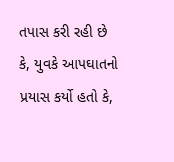તપાસ કરી રહી છે કે, યુવકે આપઘાતનો પ્રયાસ કર્યો હતો કે,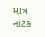માત્ર નાટક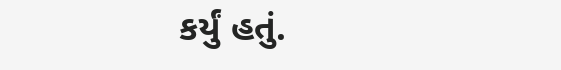કર્યું હતું.